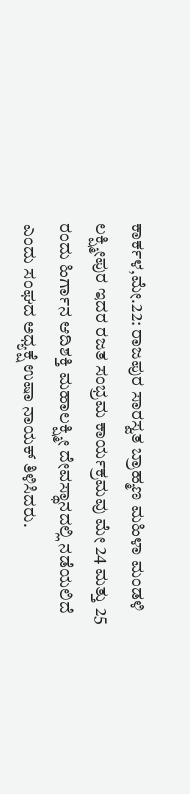ಕಾರ್ಕಳ,ಮೇ.22: ರಾಜಪುರ ಸಾರಸ್ವತ ಬ್ರಾಹ್ಮಣ ಮಹಿಳಾ ಮಂಡಳಿ ಲಕ್ಷ್ಮೀಪುರ ಇದರ ರಜತ ಸಂಭ್ರಮ ಕಾರ್ಯಕ್ರಮವು ಮೇ 24 ಮತ್ತು 25 ರಂದು ಹಿರ್ಗಾನ ಆದಿಶಕ್ತಿ ಮಹಾಲಕ್ಷ್ಮೀ ದೇವಸ್ಥಾನದಲ್ಲಿ ನಡೆಯಲಿದೆ ಎಂದು ಸಂಘದ ಅಧ್ಯಕ್ಷೆ ಉಷಾ ನಾಯಕ್ ತಿಳಿಸಿದರು.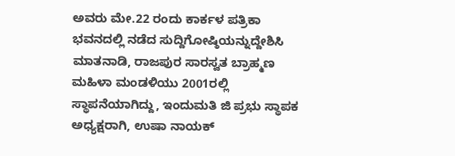ಅವರು ಮೇ.22 ರಂದು ಕಾರ್ಕಳ ಪತ್ರಿಕಾ ಭವನದಲ್ಲಿ ನಡೆದ ಸುದ್ದಿಗೋಷ್ಠಿಯನ್ನುದ್ದೇಶಿಸಿ ಮಾತನಾಡಿ, ರಾಜಪುರ ಸಾರಸ್ವತ ಬ್ರಾಹ್ಮಣ ಮಹಿಳಾ ಮಂಡಳಿಯು 2001ರಲ್ಲಿ ಸ್ಥಾಪನೆಯಾಗಿದ್ದು, ಇಂದುಮತಿ ಜಿ ಪ್ರಭು ಸ್ಥಾಪಕ ಅಧ್ಯಕ್ಷರಾಗಿ, ಉಷಾ ನಾಯಕ್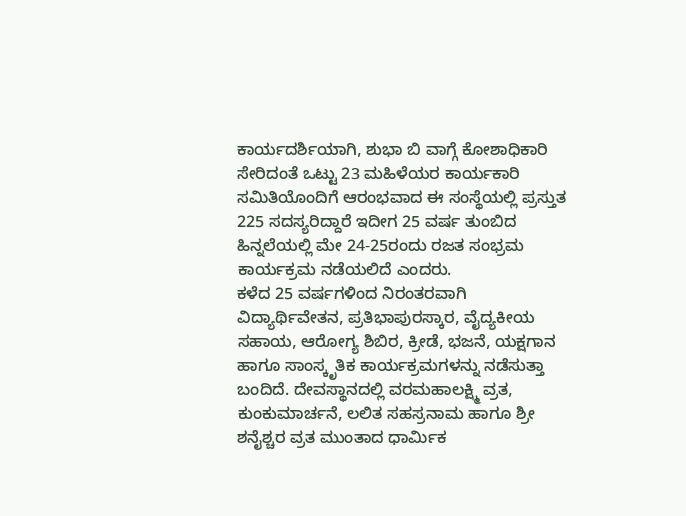ಕಾರ್ಯದರ್ಶಿಯಾಗಿ, ಶುಭಾ ಬಿ ವಾಗ್ಗೆ ಕೋಶಾಧಿಕಾರಿ ಸೇರಿದಂತೆ ಒಟ್ಟು 23 ಮಹಿಳೆಯರ ಕಾರ್ಯಕಾರಿ ಸಮಿತಿಯೊಂದಿಗೆ ಆರಂಭವಾದ ಈ ಸಂಸ್ಥೆಯಲ್ಲಿ ಪ್ರಸ್ತುತ 225 ಸದಸ್ಯರಿದ್ದಾರೆ ಇದೀಗ 25 ವರ್ಷ ತುಂಬಿದ ಹಿನ್ನಲೆಯಲ್ಲಿ ಮೇ 24-25ರಂದು ರಜತ ಸಂಭ್ರಮ ಕಾರ್ಯಕ್ರಮ ನಡೆಯಲಿದೆ ಎಂದರು.
ಕಳೆದ 25 ವರ್ಷಗಳಿಂದ ನಿರಂತರವಾಗಿ ವಿದ್ಯಾರ್ಥಿವೇತನ, ಪ್ರತಿಭಾಪುರಸ್ಕಾರ, ವೈದ್ಯಕೀಯ ಸಹಾಯ, ಆರೋಗ್ಯ ಶಿಬಿರ, ಕ್ರೀಡೆ, ಭಜನೆ, ಯಕ್ಷಗಾನ ಹಾಗೂ ಸಾಂಸ್ಕೃತಿಕ ಕಾರ್ಯಕ್ರಮಗಳನ್ನು ನಡೆಸುತ್ತಾ ಬಂದಿದೆ. ದೇವಸ್ಥಾನದಲ್ಲಿ ವರಮಹಾಲಕ್ಷ್ಮಿ ವ್ರತ, ಕುಂಕುಮಾರ್ಚನೆ, ಲಲಿತ ಸಹಸ್ರನಾಮ ಹಾಗೂ ಶ್ರೀ ಶನೈಶ್ಚರ ವ್ರತ ಮುಂತಾದ ಧಾರ್ಮಿಕ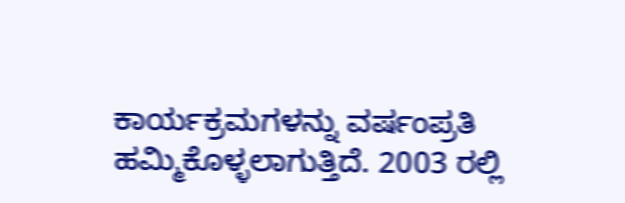ಕಾರ್ಯಕ್ರಮಗಳನ್ನು ವರ್ಷಂಪ್ರತಿ ಹಮ್ಮಿಕೊಳ್ಳಲಾಗುತ್ತಿದೆ. 2003 ರಲ್ಲಿ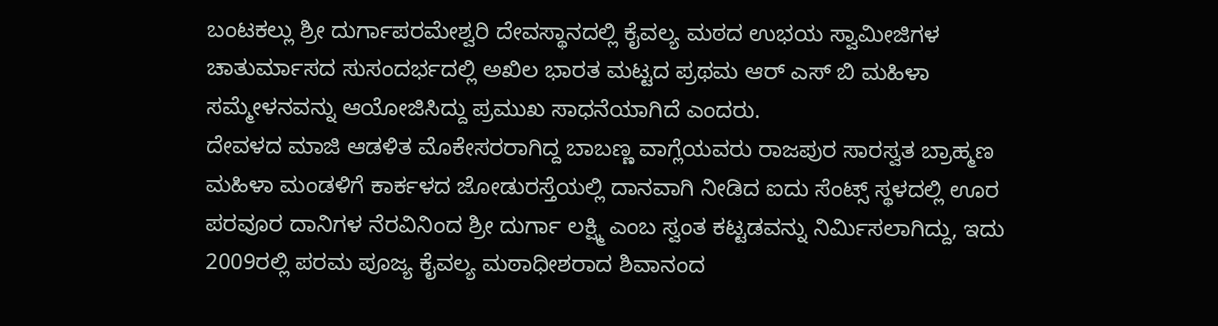ಬಂಟಕಲ್ಲು ಶ್ರೀ ದುರ್ಗಾಪರಮೇಶ್ವರಿ ದೇವಸ್ಥಾನದಲ್ಲಿ ಕೈವಲ್ಯ ಮಠದ ಉಭಯ ಸ್ವಾಮೀಜಿಗಳ ಚಾತುರ್ಮಾಸದ ಸುಸಂದರ್ಭದಲ್ಲಿ ಅಖಿಲ ಭಾರತ ಮಟ್ಟದ ಪ್ರಥಮ ಆರ್ ಎಸ್ ಬಿ ಮಹಿಳಾ ಸಮ್ಮೇಳನವನ್ನು ಆಯೋಜಿಸಿದ್ದು ಪ್ರಮುಖ ಸಾಧನೆಯಾಗಿದೆ ಎಂದರು.
ದೇವಳದ ಮಾಜಿ ಆಡಳಿತ ಮೊಕೇಸರರಾಗಿದ್ದ ಬಾಬಣ್ಣ ವಾಗ್ಲೆಯವರು ರಾಜಪುರ ಸಾರಸ್ವತ ಬ್ರಾಹ್ಮಣ ಮಹಿಳಾ ಮಂಡಳಿಗೆ ಕಾರ್ಕಳದ ಜೋಡುರಸ್ತೆಯಲ್ಲಿ ದಾನವಾಗಿ ನೀಡಿದ ಐದು ಸೆಂಟ್ಸ್ ಸ್ಥಳದಲ್ಲಿ ಊರ ಪರವೂರ ದಾನಿಗಳ ನೆರವಿನಿಂದ ಶ್ರೀ ದುರ್ಗಾ ಲಕ್ಷ್ಮಿ ಎಂಬ ಸ್ವಂತ ಕಟ್ಟಡವನ್ನು ನಿರ್ಮಿಸಲಾಗಿದ್ದು, ಇದು 2009ರಲ್ಲಿ ಪರಮ ಪೂಜ್ಯ ಕೈವಲ್ಯ ಮಠಾಧೀಶರಾದ ಶಿವಾನಂದ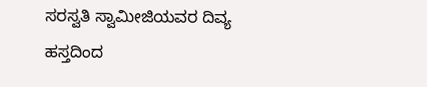ಸರಸ್ವತಿ ಸ್ವಾಮೀಜಿಯವರ ದಿವ್ಯ ಹಸ್ತದಿಂದ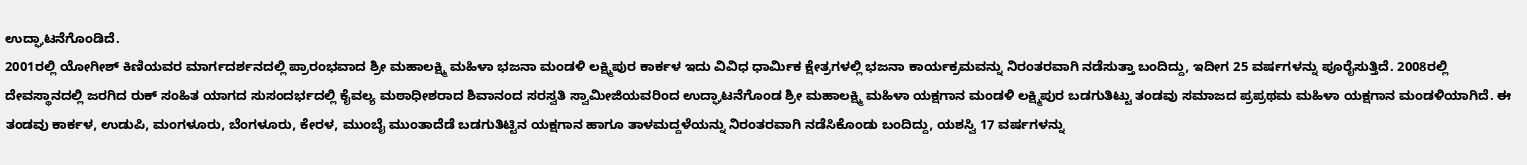ಉದ್ಘಾಟನೆಗೊಂಡಿದೆ.
2001ರಲ್ಲಿ ಯೋಗೀಶ್ ಕಿಣಿಯವರ ಮಾರ್ಗದರ್ಶನದಲ್ಲಿ ಪ್ರಾರಂಭವಾದ ಶ್ರೀ ಮಹಾಲಕ್ಷ್ಮಿ ಮಹಿಳಾ ಭಜನಾ ಮಂಡಳಿ ಲಕ್ಷ್ಮಿಪುರ ಕಾರ್ಕಳ ಇದು ವಿವಿಧ ಧಾರ್ಮಿಕ ಕ್ಷೇತ್ರಗಳಲ್ಲಿ ಭಜನಾ ಕಾರ್ಯಕ್ರಮವನ್ನು ನಿರಂತರವಾಗಿ ನಡೆಸುತ್ತಾ ಬಂದಿದ್ದು, ಇದೀಗ 25 ವರ್ಷಗಳನ್ನು ಪೂರೈಸುತ್ತಿದೆ. 2008ರಲ್ಲಿ ದೇವಸ್ಥಾನದಲ್ಲಿ ಜರಗಿದ ರುಕ್ ಸಂಹಿತ ಯಾಗದ ಸುಸಂದರ್ಭದಲ್ಲಿ ಕೈವಲ್ಯ ಮಠಾಧೀಶರಾದ ಶಿವಾನಂದ ಸರಸ್ವತಿ ಸ್ವಾಮೀಜಿಯವರಿಂದ ಉದ್ಘಾಟನೆಗೊಂಡ ಶ್ರೀ ಮಹಾಲಕ್ಷ್ಮಿ ಮಹಿಳಾ ಯಕ್ಷಗಾನ ಮಂಡಳಿ ಲಕ್ಷ್ಮಿಪುರ ಬಡಗುತಿಟ್ಟು ತಂಡವು ಸಮಾಜದ ಪ್ರಪ್ರಥಮ ಮಹಿಳಾ ಯಕ್ಷಗಾನ ಮಂಡಳಿಯಾಗಿದೆ. ಈ ತಂಡವು ಕಾರ್ಕಳ, ಉಡುಪಿ, ಮಂಗಳೂರು, ಬೆಂಗಳೂರು, ಕೇರಳ, ಮುಂಬೈ ಮುಂತಾದೆಡೆ ಬಡಗುತಿಟ್ಟಿನ ಯಕ್ಷಗಾನ ಹಾಗೂ ತಾಳಮದ್ದಳೆಯನ್ನು ನಿರಂತರವಾಗಿ ನಡೆಸಿಕೊಂಡು ಬಂದಿದ್ದು, ಯಶಸ್ವಿ 17 ವರ್ಷಗಳನ್ನು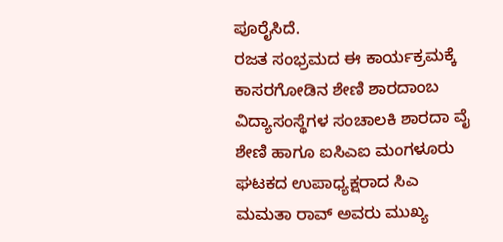ಪೂರೈಸಿದೆ.
ರಜತ ಸಂಭ್ರಮದ ಈ ಕಾರ್ಯಕ್ರಮಕ್ಕೆ ಕಾಸರಗೋಡಿನ ಶೇಣಿ ಶಾರದಾಂಬ ವಿದ್ಯಾಸಂಸ್ಥೆಗಳ ಸಂಚಾಲಕಿ ಶಾರದಾ ವೈ ಶೇಣಿ ಹಾಗೂ ಐಸಿಎಐ ಮಂಗಳೂರು ಘಟಕದ ಉಪಾಧ್ಯಕ್ಷರಾದ ಸಿಎ ಮಮತಾ ರಾವ್ ಅವರು ಮುಖ್ಯ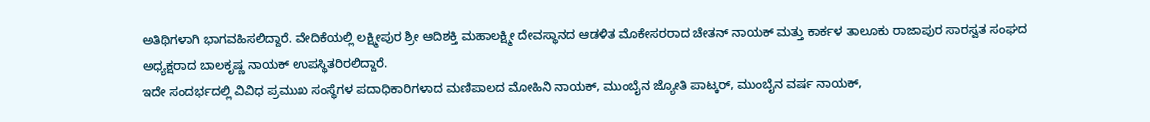ಅತಿಥಿಗಳಾಗಿ ಭಾಗವಹಿಸಲಿದ್ದಾರೆ. ವೇದಿಕೆಯಲ್ಲಿ ಲಕ್ಷ್ಮೀಪುರ ಶ್ರೀ ಆದಿಶಕ್ತಿ ಮಹಾಲಕ್ಷ್ಮೀ ದೇವಸ್ಥಾನದ ಆಡಳಿತ ಮೊಕೇಸರರಾದ ಚೇತನ್ ನಾಯಕ್ ಮತ್ತು ಕಾರ್ಕಳ ತಾಲೂಕು ರಾಜಾಪುರ ಸಾರಸ್ವತ ಸಂಘದ ಅಧ್ಯಕ್ಷರಾದ ಬಾಲಕೃಷ್ಣ ನಾಯಕ್ ಉಪಸ್ಥಿತರಿರಲಿದ್ದಾರೆ.
ಇದೇ ಸಂದರ್ಭದಲ್ಲಿ ವಿವಿಧ ಪ್ರಮುಖ ಸಂಸ್ಥೆಗಳ ಪದಾಧಿಕಾರಿಗಳಾದ ಮಣಿಪಾಲದ ಮೋಹಿನಿ ನಾಯಕ್, ಮುಂಬೈನ ಜ್ಯೋತಿ ಪಾಟ್ಕರ್, ಮುಂಬೈನ ವರ್ಷ ನಾಯಕ್,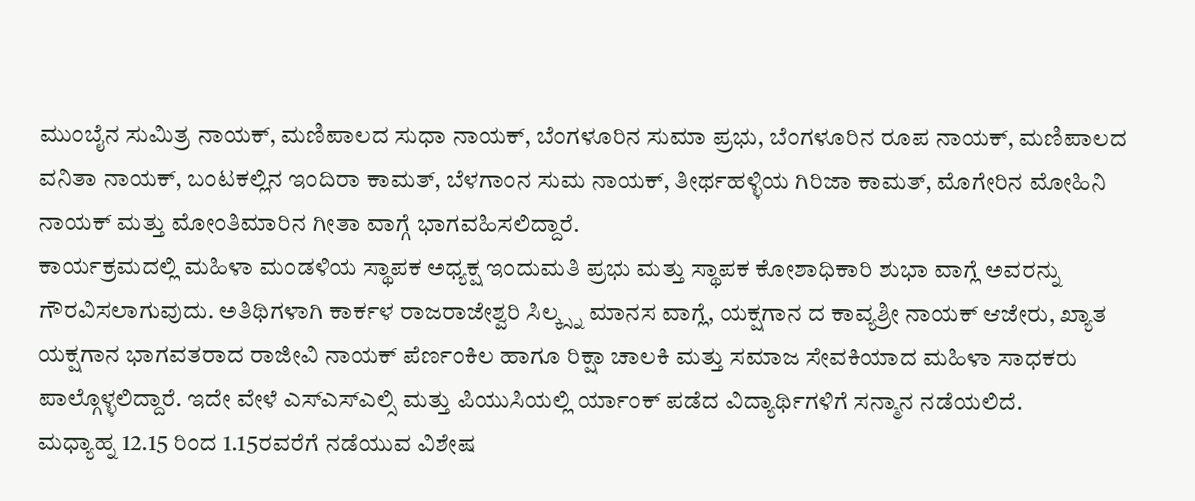ಮುಂಬೈನ ಸುಮಿತ್ರ ನಾಯಕ್, ಮಣಿಪಾಲದ ಸುಧಾ ನಾಯಕ್, ಬೆಂಗಳೂರಿನ ಸುಮಾ ಪ್ರಭು, ಬೆಂಗಳೂರಿನ ರೂಪ ನಾಯಕ್, ಮಣಿಪಾಲದ ವನಿತಾ ನಾಯಕ್, ಬಂಟಕಲ್ಲಿನ ಇಂದಿರಾ ಕಾಮತ್, ಬೆಳಗಾಂನ ಸುಮ ನಾಯಕ್, ತೀರ್ಥಹಳ್ಳಿಯ ಗಿರಿಜಾ ಕಾಮತ್, ಮೊಗೇರಿನ ಮೋಹಿನಿ ನಾಯಕ್ ಮತ್ತು ಮೋಂತಿಮಾರಿನ ಗೀತಾ ವಾಗ್ಗೆ ಭಾಗವಹಿಸಲಿದ್ದಾರೆ.
ಕಾರ್ಯಕ್ರಮದಲ್ಲಿ ಮಹಿಳಾ ಮಂಡಳಿಯ ಸ್ಥಾಪಕ ಅಧ್ಯಕ್ಷ ಇಂದುಮತಿ ಪ್ರಭು ಮತ್ತು ಸ್ಥಾಪಕ ಕೋಶಾಧಿಕಾರಿ ಶುಭಾ ವಾಗ್ಲೆ ಅವರನ್ನು ಗೌರವಿಸಲಾಗುವುದು. ಅತಿಥಿಗಳಾಗಿ ಕಾರ್ಕಳ ರಾಜರಾಜೇಶ್ವರಿ ಸಿಲ್ಕ್ಸ್ನ ಮಾನಸ ವಾಗ್ಲೆ, ಯಕ್ಷಗಾನ ದ ಕಾವ್ಯಶ್ರೀ ನಾಯಕ್ ಆಜೇರು, ಖ್ಯಾತ ಯಕ್ಷಗಾನ ಭಾಗವತರಾದ ರಾಜೀವಿ ನಾಯಕ್ ಪೆರ್ಣಂಕಿಲ ಹಾಗೂ ರಿಕ್ಷಾ ಚಾಲಕಿ ಮತ್ತು ಸಮಾಜ ಸೇವಕಿಯಾದ ಮಹಿಳಾ ಸಾಧಕರು ಪಾಲ್ಗೊಳ್ಳಲಿದ್ದಾರೆ. ಇದೇ ವೇಳೆ ಎಸ್ಎಸ್ಎಲ್ಸಿ ಮತ್ತು ಪಿಯುಸಿಯಲ್ಲಿ ರ್ಯಾಂಕ್ ಪಡೆದ ವಿದ್ಯಾರ್ಥಿಗಳಿಗೆ ಸನ್ಮಾನ ನಡೆಯಲಿದೆ.
ಮಧ್ಯಾಹ್ನ 12.15 ರಿಂದ 1.15ರವರೆಗೆ ನಡೆಯುವ ವಿಶೇಷ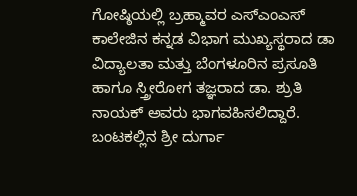ಗೋಷ್ಠಿಯಲ್ಲಿ ಬ್ರಹ್ಮಾವರ ಎಸ್ಎಂಎಸ್ ಕಾಲೇಜಿನ ಕನ್ನಡ ವಿಭಾಗ ಮುಖ್ಯಸ್ಥರಾದ ಡಾ ವಿದ್ಯಾಲತಾ ಮತ್ತು ಬೆಂಗಳೂರಿನ ಪ್ರಸೂತಿ ಹಾಗೂ ಸ್ತ್ರೀರೋಗ ತಜ್ಞರಾದ ಡಾ. ಶ್ರುತಿ ನಾಯಕ್ ಅವರು ಭಾಗವಹಿಸಲಿದ್ದಾರೆ. ಬಂಟಕಲ್ಲಿನ ಶ್ರೀ ದುರ್ಗಾ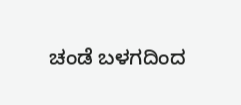ಚಂಡೆ ಬಳಗದಿಂದ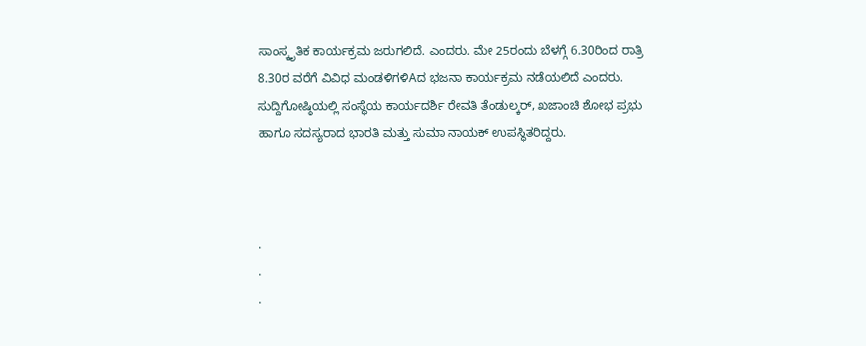ಸಾಂಸ್ಕೃತಿಕ ಕಾರ್ಯಕ್ರಮ ಜರುಗಲಿದೆ. ಎಂದರು. ಮೇ 25ರಂದು ಬೆಳಗ್ಗೆ 6.30ರಿಂದ ರಾತ್ರಿ 8.30ರ ವರೆಗೆ ವಿವಿಧ ಮಂಡಳಿಗಳಿAದ ಭಜನಾ ಕಾರ್ಯಕ್ರಮ ನಡೆಯಲಿದೆ ಎಂದರು.
ಸುದ್ದಿಗೋಷ್ಠಿಯಲ್ಲಿ ಸಂಸ್ಥೆಯ ಕಾರ್ಯದರ್ಶಿ ರೇವತಿ ತೆಂಡುಲ್ಕರ್, ಖಜಾಂಚಿ ಶೋಭ ಪ್ರಭು ಹಾಗೂ ಸದಸ್ಯರಾದ ಭಾರತಿ ಮತ್ತು ಸುಮಾ ನಾಯಕ್ ಉಪಸ್ಥಿತರಿದ್ದರು.



.
.
.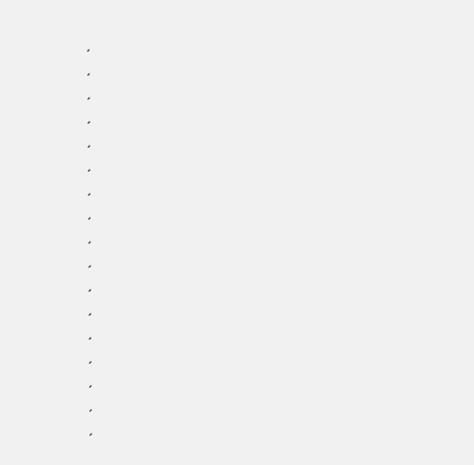.
.
.
.
.
.
.
.
.
.
.
.
.
.
.
.
.